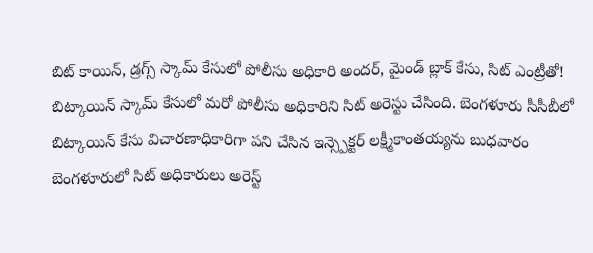బిట్ కాయిన్, డ్రగ్స్ స్కామ్ కేసులో పోలీసు అధికారి అందర్, మైండ్ బ్లాక్ కేసు, సిట్ ఎంట్రీతో!
బిట్కాయిన్ స్కామ్ కేసులో మరో పోలీసు అధికారిని సిట్ అరెస్టు చేసింది. బెంగళూరు సీసీబీలో బిట్కాయిన్ కేసు విచారణాధికారిగా పని చేసిన ఇన్స్పెక్టర్ లక్ష్మీకాంతయ్యను బుధవారం బెంగళూరులో సిట్ అధికారులు అరెస్ట్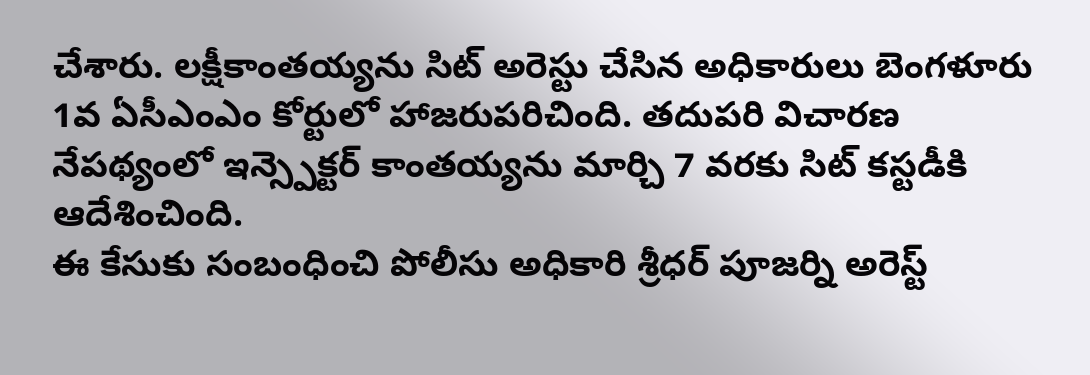చేశారు. లక్షీకాంతయ్యను సిట్ అరెస్టు చేసిన అధికారులు బెంగళూరు 1వ ఏసీఎంఎం కోర్టులో హాజరుపరిచింది. తదుపరి విచారణ నేపథ్యంలో ఇన్స్పెక్టర్ కాంతయ్యను మార్చి 7 వరకు సిట్ కస్టడీకి ఆదేశించింది.
ఈ కేసుకు సంబంధించి పోలీసు అధికారి శ్రీధర్ పూజర్ని అరెస్ట్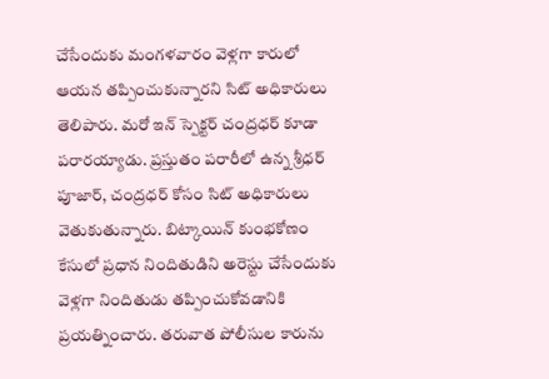చేసేందుకు మంగళవారం వెళ్లగా కారులో ఆయన తప్పించుకున్నారని సిట్ అధికారులు తెలిపారు. మరో ఇన్ స్పెక్టర్ చంద్రధర్ కూడా పరారయ్యాడు. ప్రస్తుతం పరారీలో ఉన్న శ్రీధర్ పూజార్, చంద్రధర్ కోసం సిట్ అధికారులు వెతుకుతున్నారు. బిట్కాయిన్ కుంభకోణం కేసులో ప్రధాన నిందితుడిని అరెస్టు చేసేందుకు వెళ్లగా నిందితుడు తప్పించుకోవడానికి ప్రయత్నించారు. తరువాత పోలీసుల కారును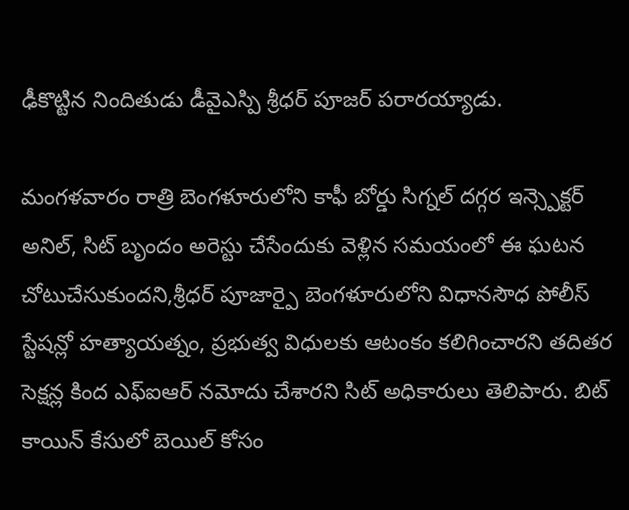ఢీకొట్టిన నిందితుడు డీవైఎస్పి శ్రీధర్ పూజర్ పరారయ్యాడు.

మంగళవారం రాత్రి బెంగళూరులోని కాఫీ బోర్డు సిగ్నల్ దగ్గర ఇన్స్పెక్టర్ అనిల్, సిట్ బృందం అరెస్టు చేసేందుకు వెళ్లిన సమయంలో ఈ ఘటన చోటుచేసుకుందని,శ్రీధర్ పూజార్పై బెంగళూరులోని విధానసౌధ పోలీస్ స్టేషన్లో హత్యాయత్నం, ప్రభుత్వ విధులకు ఆటంకం కలిగించారని తదితర సెక్షన్ల కింద ఎఫ్ఐఆర్ నమోదు చేశారని సిట్ అధికారులు తెలిపారు. బిట్ కాయిన్ కేసులో బెయిల్ కోసం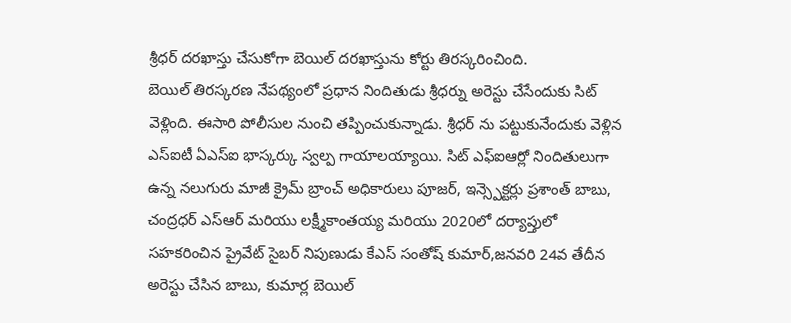శ్రీధర్ దరఖాస్తు చేసుకోగా బెయిల్ దరఖాస్తును కోర్టు తిరస్కరించింది.
బెయిల్ తిరస్కరణ నేపథ్యంలో ప్రధాన నిందితుడు శ్రీధర్ను అరెస్టు చేసేందుకు సిట్ వెళ్లింది. ఈసారి పోలీసుల నుంచి తప్పించుకున్నాడు. శ్రీధర్ ను పట్టుకునేందుకు వెళ్లిన ఎస్ఐటీ ఏఎస్ఐ భాస్కర్కు స్వల్ప గాయాలయ్యాయి. సిట్ ఎఫ్ఐఆర్లో నిందితులుగా ఉన్న నలుగురు మాజీ క్రైమ్ బ్రాంచ్ అధికారులు పూజర్, ఇన్స్పెక్టర్లు ప్రశాంత్ బాబు, చంద్రధర్ ఎస్ఆర్ మరియు లక్ష్మీకాంతయ్య మరియు 2020లో దర్యాప్తులో సహకరించిన ప్రైవేట్ సైబర్ నిపుణుడు కేఎస్ సంతోష్ కుమార్,జనవరి 24వ తేదీన అరెస్టు చేసిన బాబు, కుమార్ల బెయిల్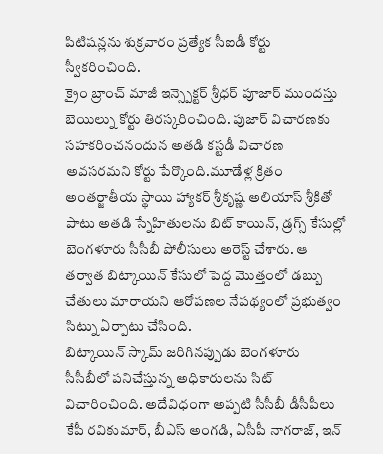పిటిషన్లను శుక్రవారం ప్రత్యేక సీఐడీ కోర్టు స్వీకరించింది.
క్రైం బ్రాంచ్ మాజీ ఇన్స్పెక్టర్ శ్రీధర్ పూజార్ ముందస్తు బెయిల్ను కోర్టు తిరస్కరించింది. పుజార్ విచారణకు సహకరించనందున అతడి కస్టడీ విచారణ అవసరమని కోర్టు పేర్కొంది.మూడేళ్ల క్రితం అంతర్జాతీయ స్థాయి హ్యాకర్ శ్రీకృష్ణ అలియాస్ శ్రీకితో పాటు అతడి స్నేహితులను బిట్ కాయిన్, డ్రగ్స్ కేసుల్లో బెంగళూరు సీసీబీ పోలీసులు అరెస్ట్ చేశారు. ఆ తర్వాత బిట్కాయిన్ కేసులో పెద్ద మొత్తంలో డబ్బు చేతులు మారాయని ఆరోపణల నేపథ్యంలో ప్రభుత్వం సిట్ను ఏర్పాటు చేసింది.
బిట్కాయిన్ స్కామ్ జరిగినప్పుడు బెంగళూరు సీసీబీలో పనిచేస్తున్న అధికారులను సిట్ విచారించింది. అదేవిధంగా అప్పటి సీసీబీ డీసీపీలు కేపీ రవికుమార్, బీఎస్ అంగడి, ఏసీపీ నాగరాజ్, ఇన్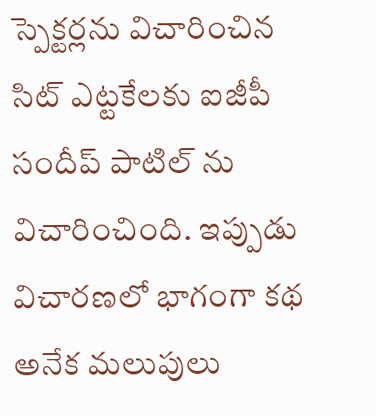స్పెక్టర్లను విచారించిన సిట్ ఎట్టకేలకు ఐజీపీ సందీప్ పాటిల్ ను విచారించింది. ఇప్పుడు విచారణలో భాగంగా కథ అనేక మలుపులు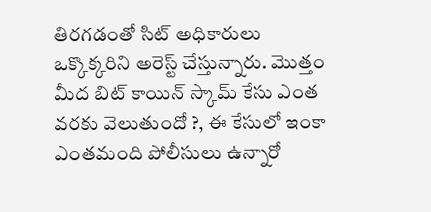తిరగడంతో సిట్ అధికారులు ఒక్కొక్కరిని అరెస్ట్ చేస్తున్నారు. మొత్తం మీద బిట్ కాయిన్ స్కామ్ కేసు ఎంత వరకు వెలుతుందో ?, ఈ కేసులో ఇంకా ఎంతమంది పోలీసులు ఉన్నారో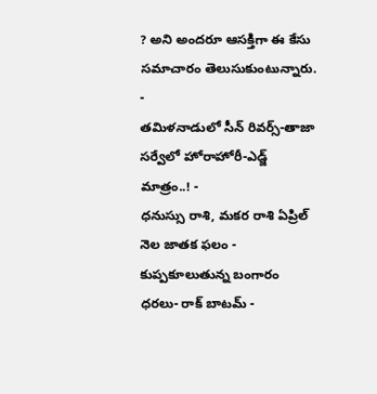? అని అందరూ ఆసక్తిగా ఈ కేసు సమాచారం తెలుసుకుంటున్నారు.
-
తమిళనాడులో సీన్ రివర్స్-తాజా సర్వేలో హోరాహోరీ-ఎడ్జ్ మాత్రం..! -
ధనుస్సు రాశి, మకర రాశి ఏప్రిల్ నెల జాతక ఫలం -
కుప్పకూలుతున్న బంగారం ధరలు- రాక్ బాటమ్ -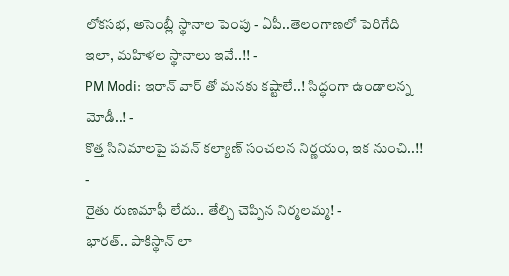లోకసభ, అసెంబ్లీ స్థానాల పెంపు - ఏపీ..తెలంగాణలో పెరిగేది ఇలా, మహిళల స్థానాలు ఇవే..!! -
PM Modi: ఇరాన్ వార్ తో మనకు కష్టాలే..! సిద్ధంగా ఉండాలన్న మోడీ..! -
కొత్త సినిమాలపై పవన్ కల్యాణ్ సంచలన నిర్ణయం, ఇక నుంచి..!! -
రైతు రుణమాఫీ లేదు.. తేల్చి చెప్పిన నిర్మలమ్మ! -
భారత్.. పాకిస్థాన్ లా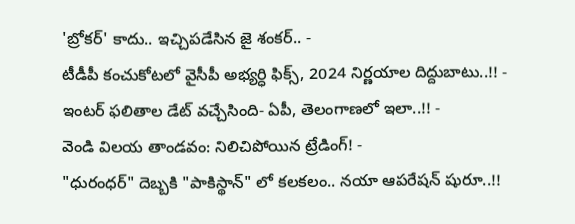'బ్రోకర్' కాదు.. ఇచ్చిపడేసిన జై శంకర్.. -
టీడీపీ కంచుకోటలో వైసీపీ అభ్యర్ధి ఫిక్స్, 2024 నిర్ణయాల దిద్దుబాటు..!! -
ఇంటర్ ఫలితాల డేట్ వచ్చేసింది- ఏపీ, తెలంగాణలో ఇలా..!! -
వెండి విలయ తాండవం: నిలిచిపోయిన ట్రేడింగ్! -
"ధురంధర్" దెబ్బకి "పాకిస్థాన్" లో కలకలం.. నయా ఆపరేషన్ షురూ..!!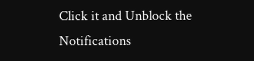Click it and Unblock the Notifications